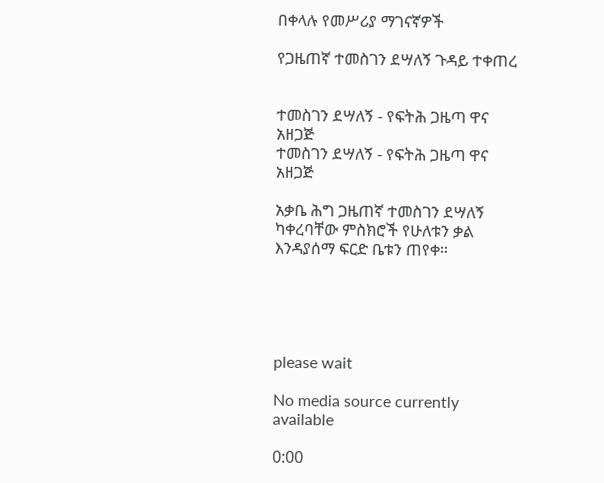በቀላሉ የመሥሪያ ማገናኛዎች

የጋዜጠኛ ተመስገን ደሣለኝ ጉዳይ ተቀጠረ


ተመስገን ደሣለኝ - የፍትሕ ጋዜጣ ዋና አዘጋጅ
ተመስገን ደሣለኝ - የፍትሕ ጋዜጣ ዋና አዘጋጅ

አቃቤ ሕግ ጋዜጠኛ ተመስገን ደሣለኝ ካቀረባቸው ምስክሮች የሁለቱን ቃል እንዳያሰማ ፍርድ ቤቱን ጠየቀ።





please wait

No media source currently available

0:00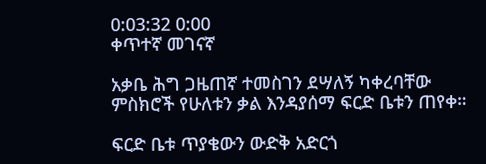0:03:32 0:00
ቀጥተኛ መገናኛ

አቃቤ ሕግ ጋዜጠኛ ተመስገን ደሣለኝ ካቀረባቸው ምስክሮች የሁለቱን ቃል እንዳያሰማ ፍርድ ቤቱን ጠየቀ።

ፍርድ ቤቱ ጥያቄውን ውድቅ አድርጎ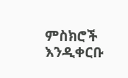ምስክሮች እንዲቀርቡ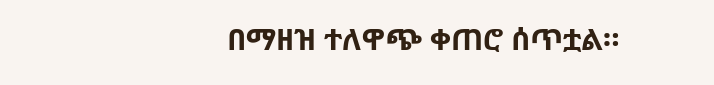በማዘዝ ተለዋጭ ቀጠሮ ሰጥቷል።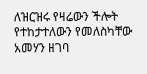ለዝርዝሩ የዛሬውን ችሎት የተከታተለውን የመለስካቸው አመሃን ዘገባ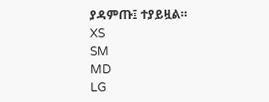ያዳምጡ፤ ተያይዟል።
XS
SM
MD
LG